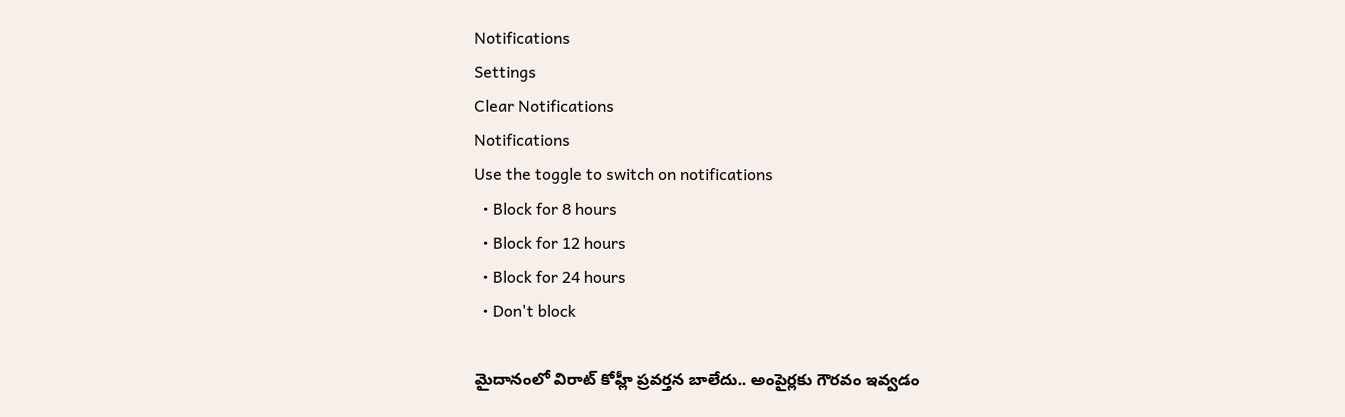Notifications
Settings
Clear Notifications
Notifications
Use the toggle to switch on notifications
  • Block for 8 hours
  • Block for 12 hours
  • Block for 24 hours
  • Don't block

మైదానంలో విరాట్ కోహ్లీ ప్రవర్తన బాలేదు.. అంపైర్లకు గౌరవం ఇవ్వడం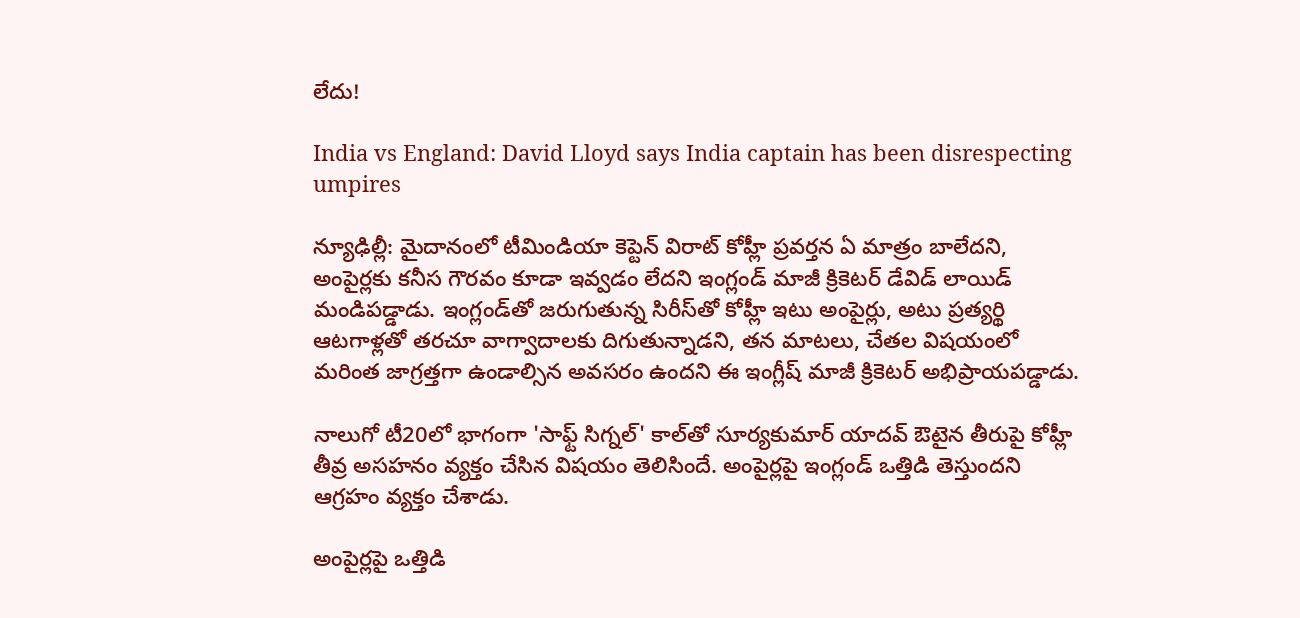లేదు!

India vs England: David Lloyd says India captain has been disrespecting umpires

న్యూఢిల్లీ: మైదానంలో టీమిండియా కెప్టెన్ విరాట్ కోహ్లీ ప్రవర్తన ఏ మాత్రం బాలేదని, అంపైర్లకు కనీస గౌరవం కూడా ఇవ్వడం లేదని ఇంగ్లండ్ మాజీ క్రికెటర్ డేవిడ్ లాయిడ్ మండిపడ్డాడు. ఇంగ్లండ్‌తో జరుగుతున్న సిరీస్‌తో కోహ్లీ ఇటు అంపైర్లు, అటు ప్రత్యర్థి ఆటగాళ్లతో తరచూ వాగ్వాదాలకు దిగుతున్నాడని, తన మాటలు, చేతల విషయంలో మరింత జాగ్రత్తగా ఉండాల్సిన అవసరం ఉందని ఈ ఇంగ్లీష్ మాజీ క్రికెటర్ అభిప్రాయపడ్డాడు.

నాలుగో టీ20లో భాగంగా 'సాఫ్ట్‌ సిగ్నల్‌' కాల్‌తో సూర్యకుమార్‌ యాదవ్‌ ఔటైన తీరుపై కోహ్లీ తీవ్ర అసహనం వ్యక్తం చేసిన విషయం తెలిసిందే. అంపైర్లపై ఇంగ్లండ్‌ ఒత్తిడి తెస్తుందని ఆగ్రహం వ్యక్తం చేశాడు.

అంపైర్లపై ఒత్తిడి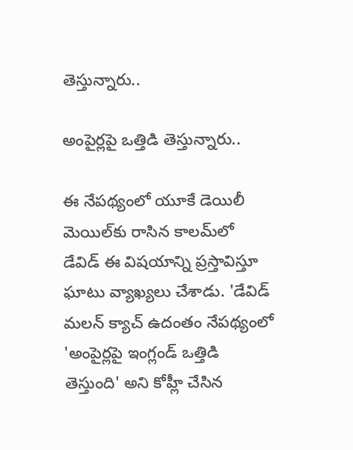తెస్తున్నారు..

అంపైర్లపై ఒత్తిడి తెస్తున్నారు..

ఈ నేపథ్యంలో యూకే డెయిలీ మెయిల్‌కు రాసిన కాలమ్‌లో డేవిడ్‌ ఈ విషయాన్ని ప్రస్తావిస్తూ ఘాటు వ్యాఖ్యలు చేశాడు. 'డేవిడ్‌ మలన్‌ క్యాచ్‌ ఉదంతం నేపథ్యంలో 'అంపైర్లపై ఇంగ్లండ్‌ ఒత్తిడి తెస్తుంది' అని కోహ్లీ చేసిన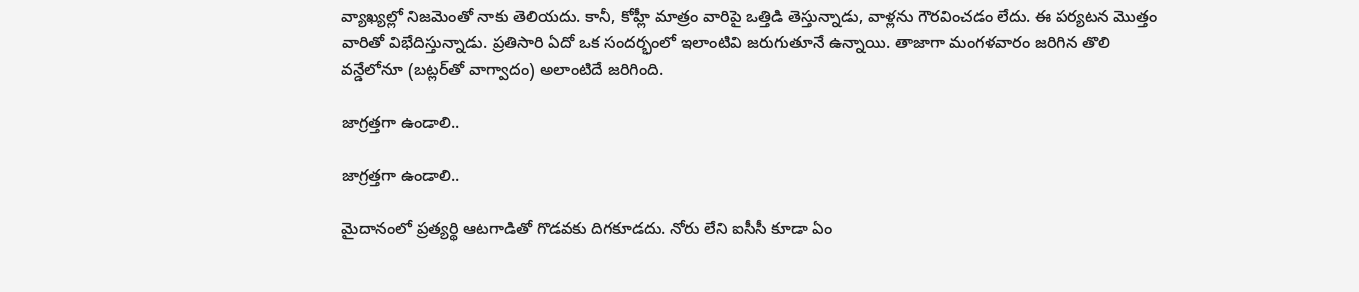వ్యాఖ్యల్లో నిజమెంతో నాకు తెలియదు. కానీ, కోహ్లీ మాత్రం వారిపై ఒత్తిడి తెస్తున్నాడు, వాళ్లను గౌరవించడం లేదు. ఈ పర్యటన మొత్తం వారితో విభేదిస్తున్నాడు. ప్రతిసారి ఏదో ఒక సందర్భంలో ఇలాంటివి జరుగుతూనే ఉన్నాయి. తాజాగా మంగళవారం జరిగిన తొలి వన్డేలోనూ (బట్లర్‌తో వాగ్వాదం) అలాంటిదే జరిగింది.

జాగ్రత్తగా ఉండాలి..

జాగ్రత్తగా ఉండాలి..

మైదానంలో ప్రత్యర్థి ఆటగాడితో గొడవకు దిగకూడదు. నోరు లేని ఐసీసీ కూడా ఏం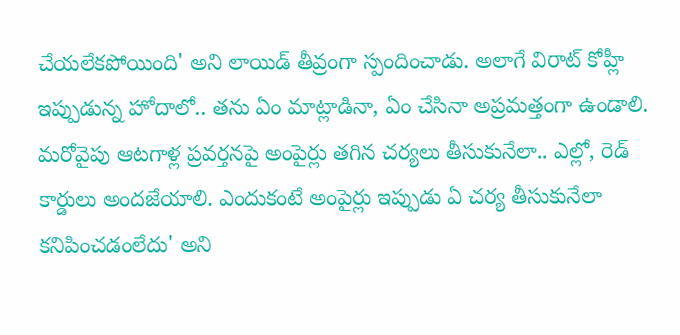చేయలేకపోయింది' అని లాయిడ్‌ తీవ్రంగా స్పందించాడు. అలాగే విరాట్‌ కోహ్లీ ఇప్పుడున్న హోదాలో.. తను ఏం మాట్లాడినా, ఏం చేసినా అప్రమత్తంగా ఉండాలి. మరోవైపు ఆటగాళ్ల ప్రవర్తనపై అంపైర్లు తగిన చర్యలు తీసుకునేలా.. ఎల్లో, రెడ్ కార్డులు అందజేయాలి. ఎందుకంటే అంపైర్లు ఇప్పుడు ఏ చర్య తీసుకునేలా కనిపించడంలేదు' అని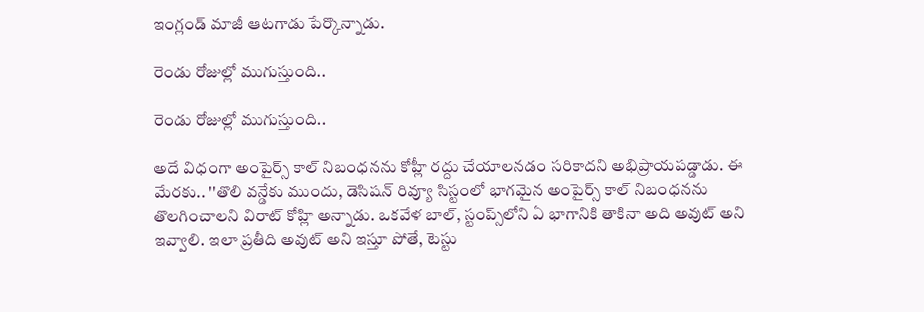ఇంగ్లండ్‌ మాజీ ఆటగాడు పేర్కొన్నాడు.

రెండు రోజుల్లో ముగుస్తుంది..

రెండు రోజుల్లో ముగుస్తుంది..

అదే విధంగా అంపైర్స్‌ కాల్‌ నిబంధనను కోహ్లీ రద్దు చేయాలనడం సరికాదని అభిప్రాయపడ్డాడు. ఈ మేరకు.. ''తొలి వన్డేకు ముందు, డెసిషన్‌ రివ్యూ సిస్టంలో భాగమైన అంపైర్స్‌ కాల్‌ నిబంధనను తొలగించాలని విరాట్‌ కోహ్లి అన్నాడు. ఒకవేళ బాల్‌, స్టంప్స్‌లోని ఏ భాగానికి తాకినా అది అవుట్‌ అని ఇవ్వాలి. ఇలా ప్రతీది అవుట్‌ అని ఇస్తూ పోతే, టెస్టు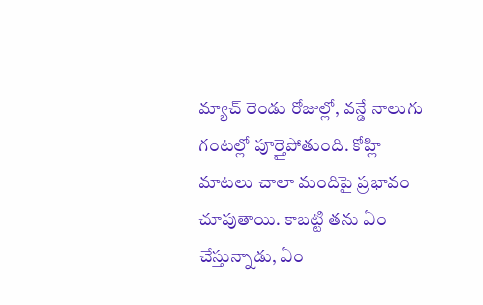మ్యాచ్‌ రెండు రోజుల్లో, వన్డే నాలుగు గంటల్లో పూర్తైపోతుంది. కోహ్లి మాటలు చాలా మందిపై ప్రభావం చూపుతాయి. కాబట్టి తను ఏం చేస్తున్నాడు, ఏం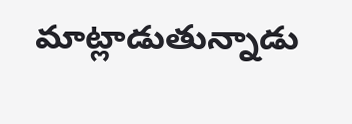మాట్లాడుతున్నాడు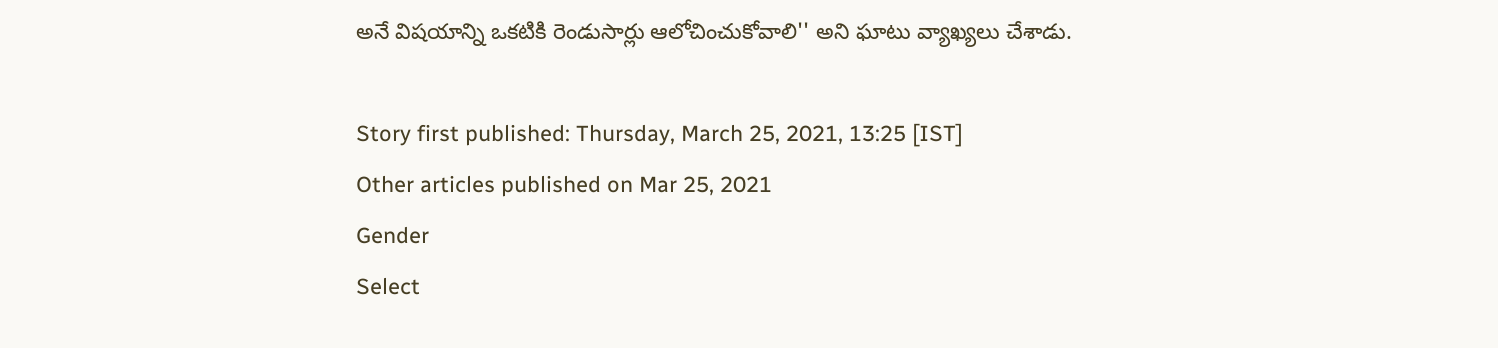అనే విషయాన్ని ఒకటికి రెండుసార్లు ఆలోచించుకోవాలి'' అని ఘాటు వ్యాఖ్యలు చేశాడు.

Story first published: Thursday, March 25, 2021, 13:25 [IST]
Other articles published on Mar 25, 2021
Gender
Select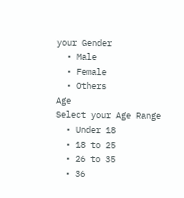your Gender
  • Male
  • Female
  • Others
Age
Select your Age Range
  • Under 18
  • 18 to 25
  • 26 to 35
  • 36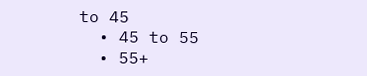to 45
  • 45 to 55
  • 55+